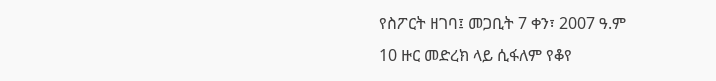የስፖርት ዘገባ፤ መጋቢት 7 ቀን፣ 2007 ዓ.ም
10 ዙር መድረክ ላይ ሲፋለም የቆየ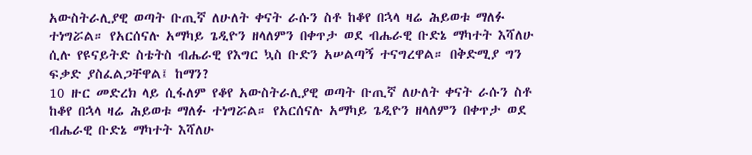አውስትራሊያዊ ወጣት ቡጢኛ ለሁለት ቀናት ራሱን ስቶ ከቆየ በኋላ ዛሬ ሕይወቱ ማለፉ ተነግሯል። የአርሰናሉ አማካይ ጌዲዮን ዘላለምን በቀጥታ ወደ ብሔራዊ ቡድኔ ማካተት እሻለሁ ሲሉ የዩናይትድ ስቴትስ ብሔራዊ የእግር ኳስ ቡድን አሠልጣኝ ተናግረዋል። በቅድሚያ ግን ፍቃድ ያስፈልጋቸዋል፤ ከማን?
10 ዙር መድረክ ላይ ሲፋለም የቆየ አውስትራሊያዊ ወጣት ቡጢኛ ለሁለት ቀናት ራሱን ስቶ ከቆየ በኋላ ዛሬ ሕይወቱ ማለፉ ተነግሯል። የአርሰናሉ አማካይ ጌዲዮን ዘላለምን በቀጥታ ወደ ብሔራዊ ቡድኔ ማካተት እሻለሁ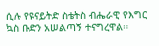ሲሉ የዩናይትድ ስቴትስ ብሔራዊ የእግር ኳስ ቡድን አሠልጣኝ ተናግረዋል።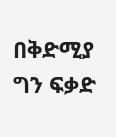በቅድሚያ ግን ፍቃድ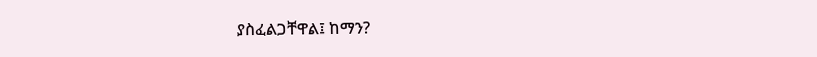ያስፈልጋቸዋል፤ ከማን?